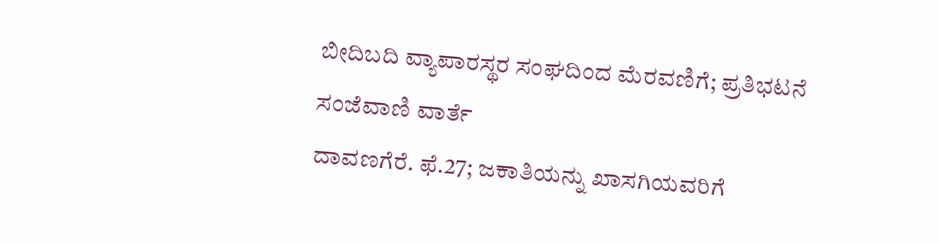ಬೀದಿಬದಿ ವ್ಯಾಪಾರಸ್ಥರ ಸಂಘದಿಂದ ಮೆರವಣಿಗೆ; ಪ್ರತಿಭಟನೆ
ಸಂಜೆವಾಣಿ ವಾರ್ತೆ
ದಾವಣಗೆರೆ. ಫೆ.27; ಜಕಾತಿಯನ್ನು ಖಾಸಗಿಯವರಿಗೆ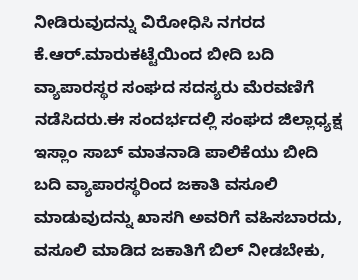ನೀಡಿರುವುದನ್ನು ವಿರೋಧಿಸಿ ನಗರದ ಕೆ.ಆರ್.ಮಾರುಕಟ್ಟೆಯಿಂದ ಬೀದಿ ಬದಿ ವ್ಯಾಪಾರಸ್ಥರ ಸಂಘದ ಸದಸ್ಯರು ಮೆರವಣಿಗೆ ನಡೆಸಿದರು.ಈ ಸಂದರ್ಭದಲ್ಲಿ ಸಂಘದ ಜಿಲ್ಲಾಧ್ಯಕ್ಷ ಇಸ್ಲಾಂ ಸಾಬ್ ಮಾತನಾಡಿ ಪಾಲಿಕೆಯು ಬೀದಿ ಬದಿ ವ್ಯಾಪಾರಸ್ಥರಿಂದ ಜಕಾತಿ ವಸೂಲಿ ಮಾಡುವುದನ್ನು ಖಾಸಗಿ ಅವರಿಗೆ ವಹಿಸಬಾರದು, ವಸೂಲಿ ಮಾಡಿದ ಜಕಾತಿಗೆ ಬಿಲ್ ನೀಡಬೇಕು,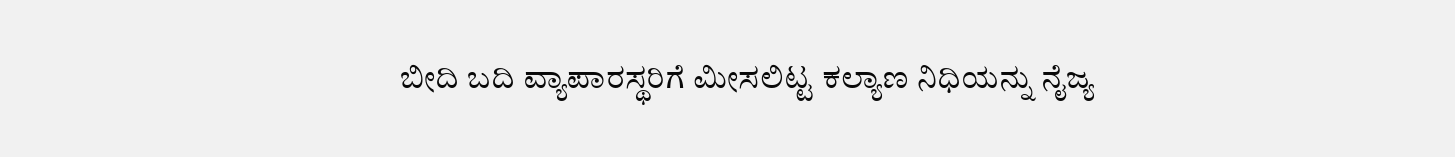ಬೀದಿ ಬದಿ ವ್ಯಾಪಾರಸ್ಥರಿಗೆ ಮೀಸಲಿಟ್ಟ ಕಲ್ಯಾಣ ನಿಧಿಯನ್ನು ನೈಜ್ಯ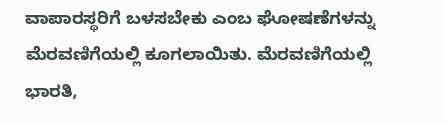ವಾಪಾರಸ್ಥರಿಗೆ ಬಳಸಬೇಕು ಎಂಬ ಘೋಷಣೆಗಳನ್ನು ಮೆರವಣಿಗೆಯಲ್ಲಿ ಕೂಗಲಾಯಿತು. ಮೆರವಣಿಗೆಯಲ್ಲಿ ಭಾರತಿ,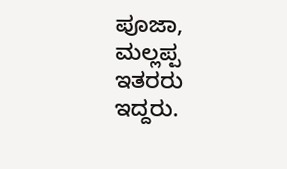ಪೂಜಾ, ಮಲ್ಲಪ್ಪ ಇತರರು ಇದ್ದರು.